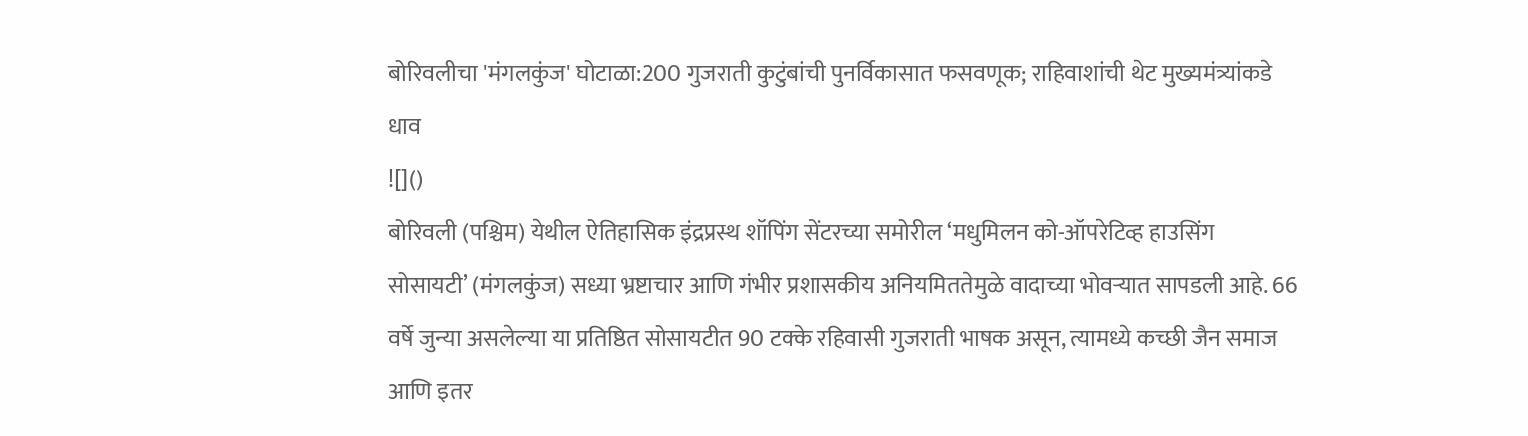बोरिवलीचा 'मंगलकुंज' घोटाळा:200 गुजराती कुटुंबांची पुनर्विकासात फसवणूक; राहिवाशांची थेट मुख्यमंत्र्यांकडे धाव
![]()
बोरिवली (पश्चिम) येथील ऐतिहासिक इंद्रप्रस्थ शॉपिंग सेंटरच्या समोरील ‘मधुमिलन को-ऑपरेटिव्ह हाउसिंग सोसायटी’ (मंगलकुंज) सध्या भ्रष्टाचार आणि गंभीर प्रशासकीय अनियमिततेमुळे वादाच्या भोवऱ्यात सापडली आहे. 66 वर्षे जुन्या असलेल्या या प्रतिष्ठित सोसायटीत 90 टक्के रहिवासी गुजराती भाषक असून, त्यामध्ये कच्छी जैन समाज आणि इतर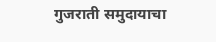गुजराती समुदायाचा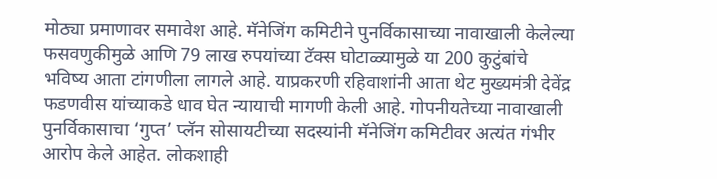मोठ्या प्रमाणावर समावेश आहे. मॅनेजिंग कमिटीने पुनर्विकासाच्या नावाखाली केलेल्या फसवणुकीमुळे आणि 79 लाख रुपयांच्या टॅक्स घोटाळ्यामुळे या 200 कुटुंबांचे भविष्य आता टांगणीला लागले आहे. याप्रकरणी रहिवाशांनी आता थेट मुख्यमंत्री देवेंद्र फडणवीस यांच्याकडे धाव घेत न्यायाची मागणी केली आहे. गोपनीयतेच्या नावाखाली पुनर्विकासाचा ‘गुप्त’ प्लॅन सोसायटीच्या सदस्यांनी मॅनेजिंग कमिटीवर अत्यंत गंभीर आरोप केले आहेत. लोकशाही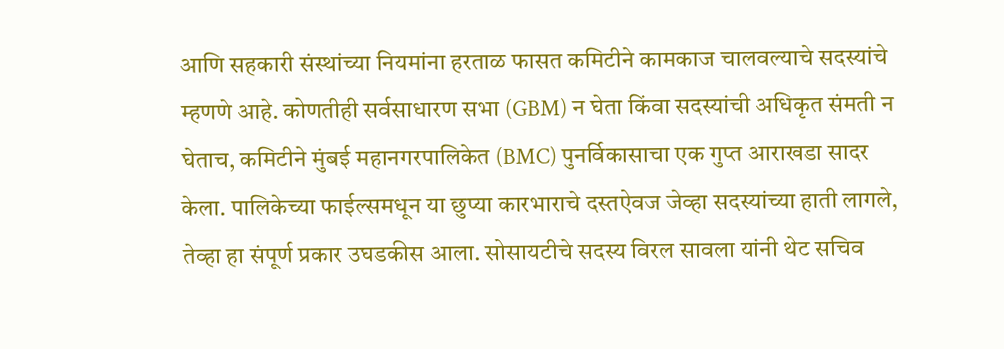आणि सहकारी संस्थांच्या नियमांना हरताळ फासत कमिटीने कामकाज चालवल्याचे सदस्यांचे म्हणणे आहे. कोणतीही सर्वसाधारण सभा (GBM) न घेता किंवा सदस्यांची अधिकृत संमती न घेताच, कमिटीने मुंबई महानगरपालिकेत (BMC) पुनर्विकासाचा एक गुप्त आराखडा सादर केला. पालिकेच्या फाईल्समधून या छुप्या कारभाराचे दस्तऐवज जेव्हा सदस्यांच्या हाती लागले, तेव्हा हा संपूर्ण प्रकार उघडकीस आला. सोसायटीचे सदस्य विरल सावला यांनी थेट सचिव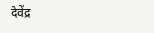देवेंद्र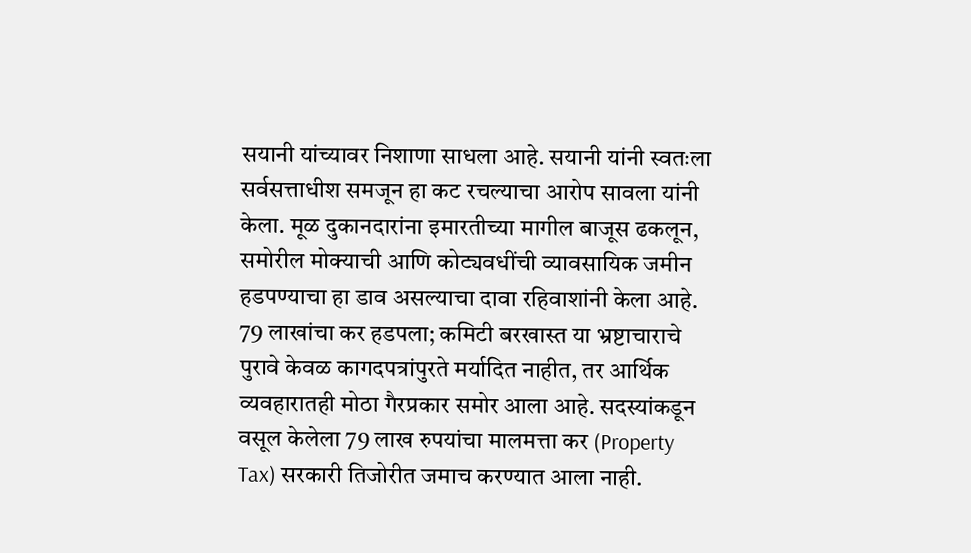सयानी यांच्यावर निशाणा साधला आहे. सयानी यांनी स्वतःला सर्वसत्ताधीश समजून हा कट रचल्याचा आरोप सावला यांनी केला. मूळ दुकानदारांना इमारतीच्या मागील बाजूस ढकलून, समोरील मोक्याची आणि कोट्यवधींची व्यावसायिक जमीन हडपण्याचा हा डाव असल्याचा दावा रहिवाशांनी केला आहे. 79 लाखांचा कर हडपला; कमिटी बरखास्त या भ्रष्टाचाराचे पुरावे केवळ कागदपत्रांपुरते मर्यादित नाहीत, तर आर्थिक व्यवहारातही मोठा गैरप्रकार समोर आला आहे. सदस्यांकडून वसूल केलेला 79 लाख रुपयांचा मालमत्ता कर (Property Tax) सरकारी तिजोरीत जमाच करण्यात आला नाही.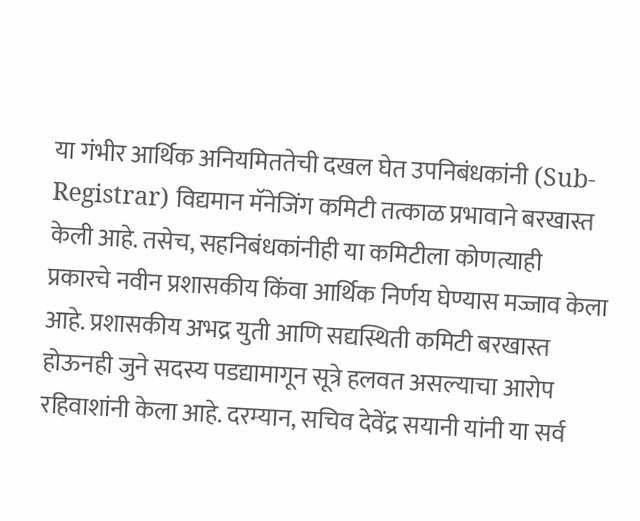या गंभीर आर्थिक अनियमिततेची दखल घेत उपनिबंधकांनी (Sub-Registrar) विद्यमान मॅनेजिंग कमिटी तत्काळ प्रभावाने बरखास्त केली आहे. तसेच, सहनिबंधकांनीही या कमिटीला कोणत्याही प्रकारचे नवीन प्रशासकीय किंवा आर्थिक निर्णय घेण्यास मज्जाव केला आहे. प्रशासकीय अभद्र युती आणि सद्यस्थिती कमिटी बरखास्त होऊनही जुने सदस्य पडद्यामागून सूत्रे हलवत असल्याचा आरोप रहिवाशांनी केला आहे. दरम्यान, सचिव देवेंद्र सयानी यांनी या सर्व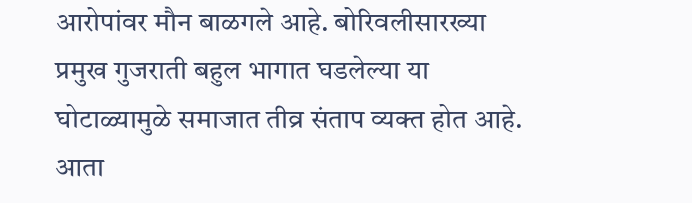आरोपांवर मौन बाळगले आहे. बोरिवलीसारख्या प्रमुख गुजराती बहुल भागात घडलेल्या या घोटाळ्यामुळे समाजात तीव्र संताप व्यक्त होत आहे. आता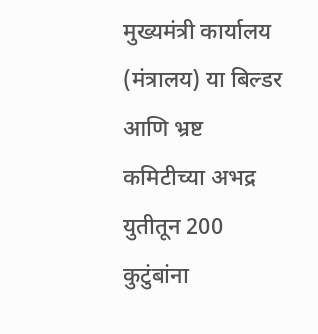मुख्यमंत्री कार्यालय (मंत्रालय) या बिल्डर आणि भ्रष्ट कमिटीच्या अभद्र युतीतून 200 कुटुंबांना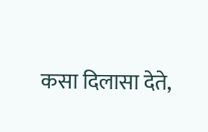कसा दिलासा देते,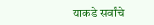याकडे सर्वांचे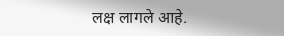लक्ष लागले आहे.